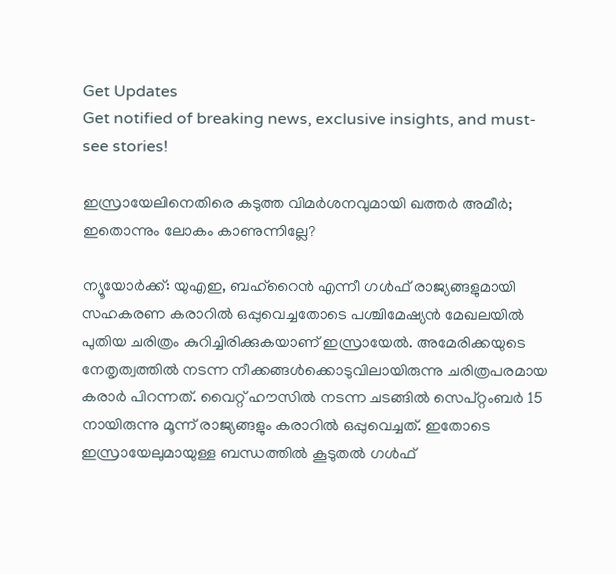Get Updates
Get notified of breaking news, exclusive insights, and must-see stories!

ഇസ്രായേലിനെതിരെ കടുത്ത വിമര്‍ശനവുമായി ഖത്തര്‍ അമീര്‍; ഇതൊന്നും ലോകം കാണുന്നില്ലേ?

ന്യൂയോര്‍ക്ക്: യുഎഇ, ബഹ്റൈന്‍ എന്നീ ഗള്‍ഫ് രാജ്യങ്ങളുമായി സഹകരണ കരാറില്‍ ഒപ്പുവെച്ചതോടെ പശ്ചിമേഷ്യന്‍ മേഖലയില്‍ പുതിയ ചരിത്രം കുറിച്ചിരിക്കുകയാണ് ഇസ്രായേല്‍. അമേരിക്കയുടെ നേതൃത്വത്തില്‍ നടന്ന നീക്കങ്ങള്‍ക്കൊടുവിലായിരുന്നു ചരിത്രപരമായ കരാര്‍ പിറന്നത്. വൈറ്റ് ഹൗസില്‍ നടന്ന ചടങ്ങില്‍ സെപ്റ്റംബര്‍ 15 നായിരുന്നു മൂന്ന് രാജ്യങ്ങളും കരാറില്‍ ഒപ്പുവെച്ചത്. ഇതോടെ ഇസ്രായേലുമായുള്ള ബന്ധത്തില്‍ കൂടുതല്‍ ഗള്‍ഫ്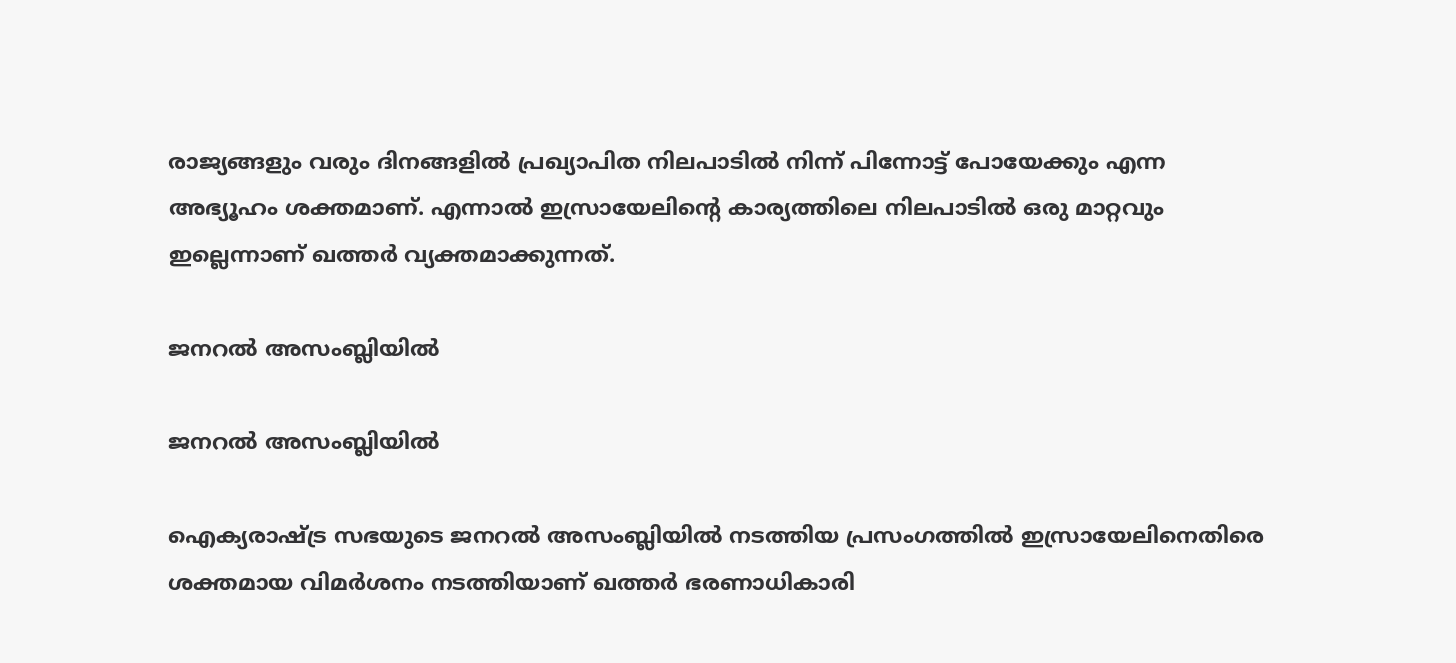രാജ്യങ്ങളും വരും ദിനങ്ങളില്‍ പ്രഖ്യാപിത നിലപാടില്‍ നിന്ന് പിന്നോട്ട് പോയേക്കും എന്ന അഭ്യൂഹം ശക്തമാണ്. എന്നാല്‍ ഇസ്രായേലിന്‍റെ കാര്യത്തിലെ നിലപാടില്‍ ഒരു മാറ്റവും ഇല്ലെന്നാണ് ഖത്തര്‍ വ്യക്തമാക്കുന്നത്.

ജനറല്‍ അസംബ്ലിയില്‍

ജനറല്‍ അസംബ്ലിയില്‍

ഐക്യരാഷ്ട്ര സഭയുടെ ജനറല്‍ അസംബ്ലിയില്‍ നടത്തിയ പ്രസംഗത്തില്‍ ഇസ്രായേലിനെതിരെ ശക്തമായ വിമര്‍ശനം നടത്തിയാണ് ഖത്തര്‍ ഭരണാധികാരി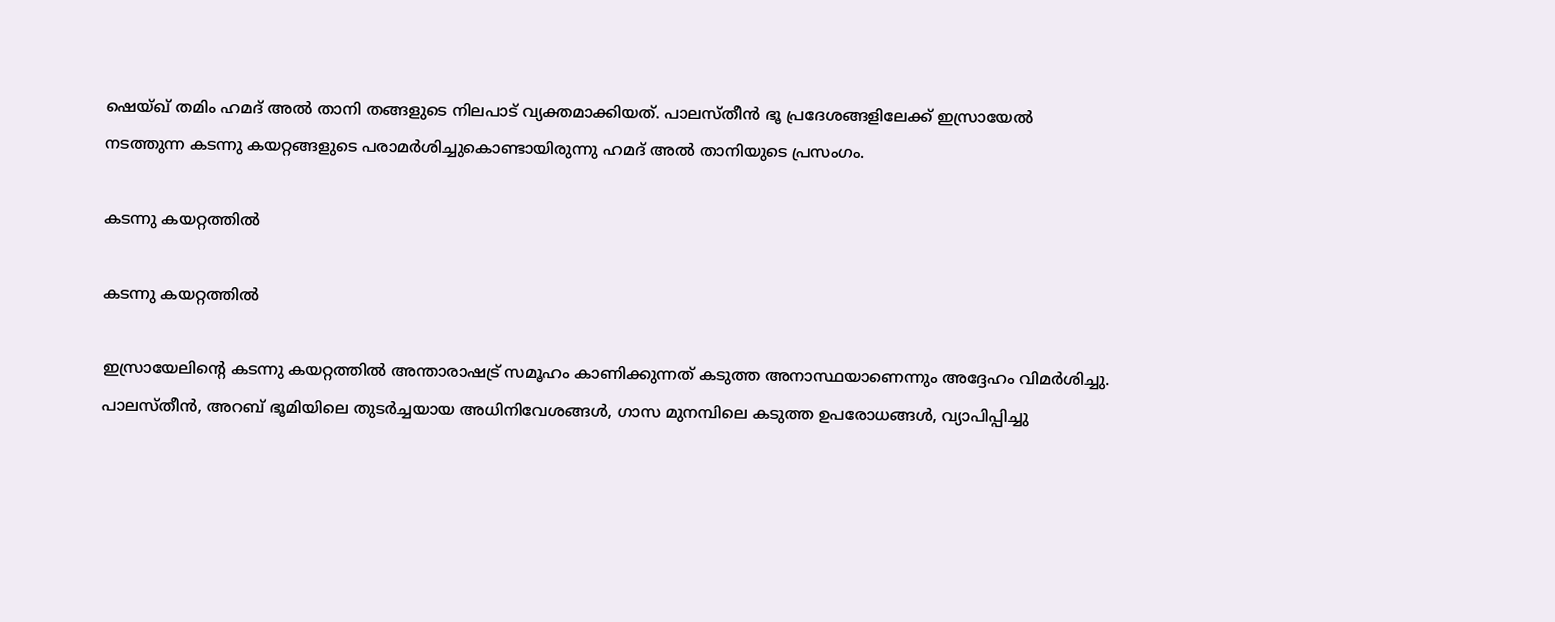ഷെയ്ഖ് തമിം ഹമദ് അല്‍ താനി തങ്ങളുടെ നിലപാട് വ്യക്തമാക്കിയത്. പാലസ്തീന്‍ ഭൂ പ്രദേശങ്ങളിലേക്ക് ഇസ്രായേല്‍ നടത്തുന്ന കടന്നു കയറ്റങ്ങളുടെ പരാമര്‍ശിച്ചുകൊണ്ടായിരുന്നു ഹമദ് അല്‍ താനിയുടെ പ്രസംഗം.

കടന്നു കയറ്റത്തില്‍

കടന്നു കയറ്റത്തില്‍

ഇസ്രായേലിന്‍റെ കടന്നു കയറ്റത്തില്‍ അന്താരാഷട്ര് സമൂഹം കാണിക്കുന്നത് കടുത്ത അനാസ്ഥയാണെന്നും അദ്ദേഹം വിമര്‍ശിച്ചു. പാലസ്തീന്‍, അറബ് ഭൂമിയിലെ തുടര്‍ച്ചയായ അധിനിവേശങ്ങള്‍, ഗാസ മുനമ്പിലെ കടുത്ത ഉപരോധങ്ങള്‍, വ്യാപിപ്പിച്ചു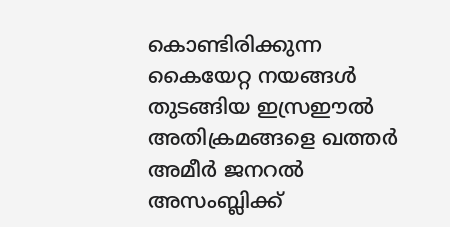കൊണ്ടിരിക്കുന്ന കൈയേറ്റ നയങ്ങള്‍ തുടങ്ങിയ ഇസ്രഈല്‍ അതിക്രമങ്ങളെ ഖത്തര്‍ അമീര്‍ ജനറല്‍ അസംബ്ലിക്ക്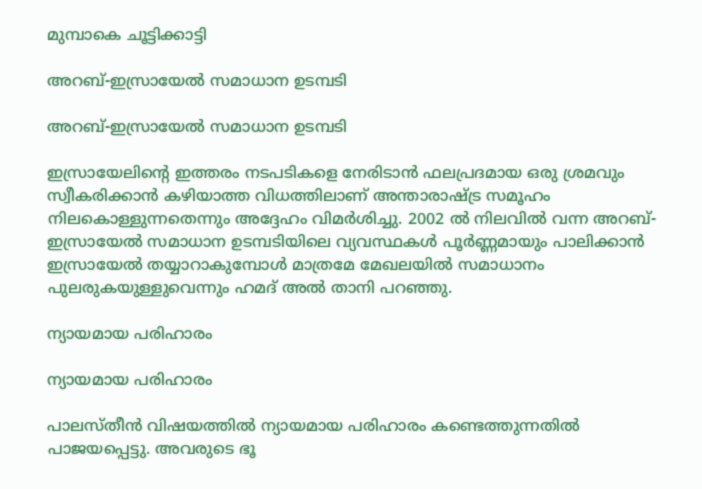മുമ്പാകെ ചൂട്ടിക്കാട്ടി

അറബ്-ഇസ്രായേല്‍ സമാധാന ഉടമ്പടി

അറബ്-ഇസ്രായേല്‍ സമാധാന ഉടമ്പടി

ഇസ്രായേലിന്‍റെ ഇത്തരം നടപടികളെ നേരിടാന്‍ ഫലപ്രദമായ ഒരു ശ്രമവും സ്വീകരിക്കാന്‍ കഴിയാത്ത വിധത്തിലാണ് അന്താരാഷ്ട്ര സമൂഹം നിലകൊള്ളുന്നതെന്നും അദ്ദേഹം വിമര്‍ശിച്ചു. 2002 ല്‍ നിലവില്‍ വന്ന അറബ്-ഇസ്രായേല്‍ സമാധാന ഉടമ്പടിയിലെ വ്യവസ്ഥകള്‍ പൂര്‍ണ്ണമായും പാലിക്കാന്‍ ഇസ്രായേല്‍ തയ്യാറാകുമ്പോള്‍ മാത്രമേ മേഖലയില്‍ സമാധാനം പുലരുകയുള്ളുവെന്നും ഹമദ് അല്‍ താനി പറഞ്ഞു.

ന്യായമായ പരിഹാരം

ന്യായമായ പരിഹാരം

പാലസ്തീന്‍ വിഷയത്തില്‍ ന്യായമായ പരിഹാരം കണ്ടെത്തുന്നതില്‍ പാജയപ്പെട്ടു. അവരുടെ ഭൂ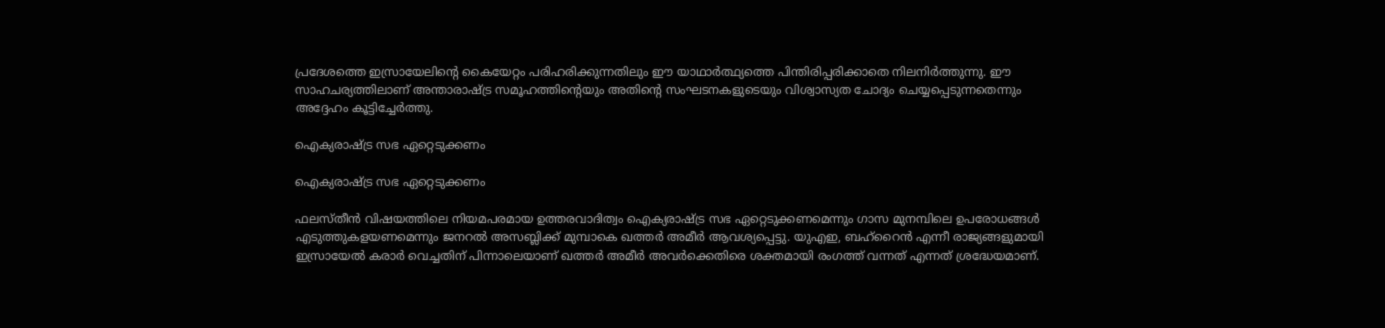പ്രദേശത്തെ ഇസ്രായേലിന്‍റെ കൈയേറ്റം പരിഹരിക്കുന്നതിലും ഈ യാഥാര്‍ത്ഥ്യത്തെ പിന്തിരിപ്പരിക്കാതെ നിലനിര്‍ത്തുന്നു. ഈ സാഹചര്യത്തിലാണ് അന്താരാഷ്ട്ര സമൂഹത്തിന്റെയും അതിന്റെ സംഘടനകളുടെയും വിശ്വാസ്യത ചോദ്യം ചെയ്യപ്പെടുന്നതെന്നും അദ്ദേഹം കൂട്ടിച്ചേര്‍ത്തു.

ഐക്യരാഷ്ട്ര സഭ ഏറ്റെടുക്കണം

ഐക്യരാഷ്ട്ര സഭ ഏറ്റെടുക്കണം

ഫലസ്തീന്‍ വിഷയത്തിലെ നിയമപരമായ ഉത്തരവാദിത്വം ഐക്യരാഷ്ട്ര സഭ ഏറ്റെടുക്കണമെന്നും ഗാസ മുനമ്പിലെ ഉപരോധങ്ങള്‍ എടുത്തുകളയണമെന്നും ജനറല്‍ അസബ്ലിക്ക് മുമ്പാകെ ഖത്തര്‍ അമീര്‍ ആവശ്യപ്പെട്ടു. യുഎഇ, ബഹ്റൈന്‍ എന്നീ രാജ്യങ്ങളുമായി ഇസ്രായേല്‍ കരാര്‍ വെച്ചതിന് പിന്നാലെയാണ് ഖത്തര്‍ അമീര്‍ അവര്‍ക്കെതിരെ ശക്തമായി രംഗത്ത് വന്നത് എന്നത് ശ്രദ്ധേയമാണ്.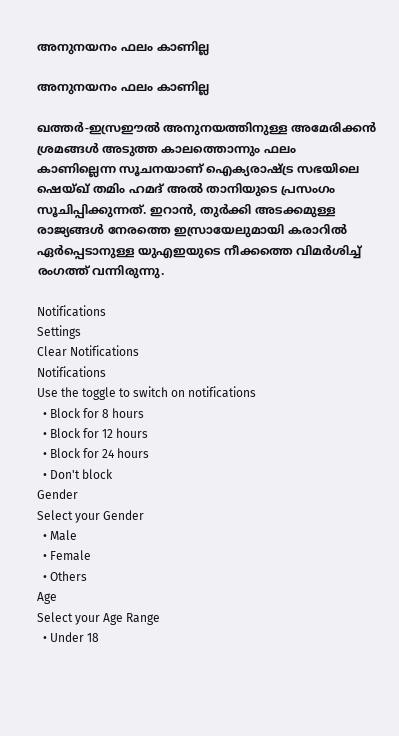അനുനയനം ഫലം കാണില്ല

അനുനയനം ഫലം കാണില്ല

ഖത്തര്‍-ഇസ്രഈല്‍ അനുനയത്തിനുള്ള അമേരിക്കന്‍ ശ്രമങ്ങള്‍ അടുത്ത കാലത്തൊന്നും ഫലം കാണില്ലെന്ന സൂചനയാണ് ഐക്യരാഷ്ട്ര സഭയിലെ ഷെയ്ഖ് തമിം ഹമദ് അല്‍ താനിയുടെ പ്രസംഗം സൂചിപ്പിക്കുന്നത്. ഇറാന്‍, തുര്‍ക്കി അടക്കമുള്ള രാജ്യങ്ങള്‍ നേരത്തെ ഇസ്രായേലുമായി കരാറില്‍ ഏര്‍പ്പെടാനുള്ള യുഎഇയുടെ നീക്കത്തെ വിമര്‍ശിച്ച് രംഗത്ത് വന്നിരുന്നു.

Notifications
Settings
Clear Notifications
Notifications
Use the toggle to switch on notifications
  • Block for 8 hours
  • Block for 12 hours
  • Block for 24 hours
  • Don't block
Gender
Select your Gender
  • Male
  • Female
  • Others
Age
Select your Age Range
  • Under 18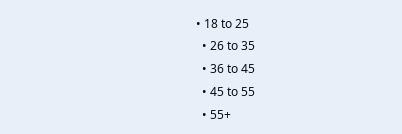• 18 to 25
  • 26 to 35
  • 36 to 45
  • 45 to 55
  • 55+